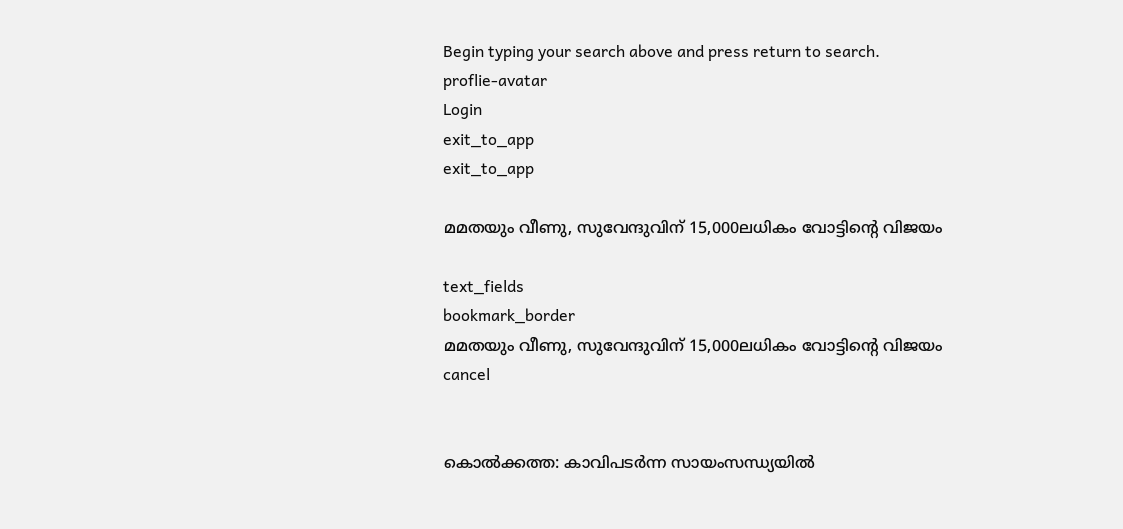Begin typing your search above and press return to search.
proflie-avatar
Login
exit_to_app
exit_to_app

മമതയും വീണു, സുവേന്ദുവിന് 15,000ലധികം വോട്ടിന്റെ വിജയം

text_fields
bookmark_border
മമതയും വീണു, സുവേന്ദുവിന് 15,000ലധികം വോട്ടിന്റെ വിജയം
cancel


കൊൽക്കത്ത: കാവിപടർന്ന സായംസന്ധ്യയിൽ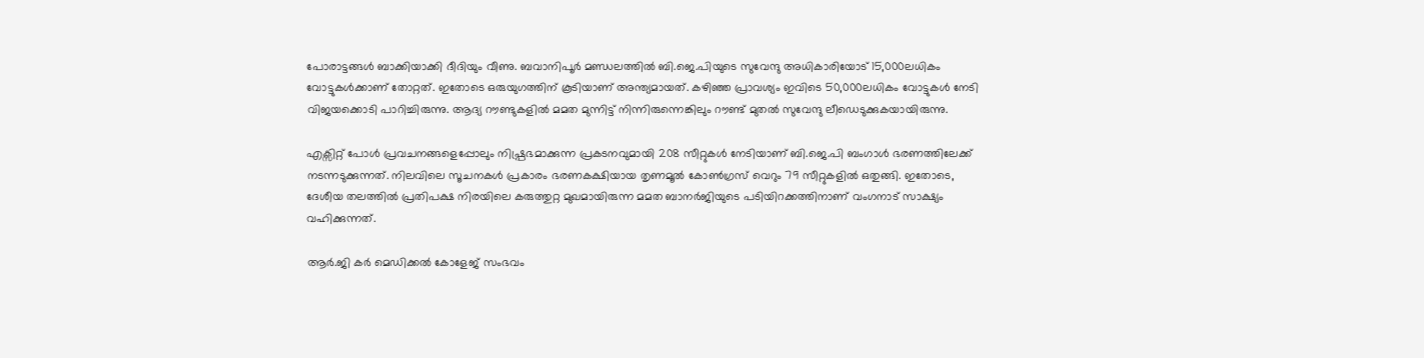പോരാട്ടങ്ങൾ ബാക്കിയാക്കി ദീദിയും വീണു. ബവാനിപൂർ മണ്ഡലത്തിൽ ബി.ജെ.പിയുടെ സുവേന്ദു അധികാരിയോട് 15,000ലധികം വോട്ടുകൾക്കാണ് തോറ്റത്. ഇതോടെ ഒരുയുഗത്തിന് കൂടിയാണ് അന്ത്യമായത്. കഴിഞ്ഞ പ്രാവശ്യം ഇവിടെ 50,000ലധികം വോട്ടുകൾ നേടി വിജയക്കൊടി പാറിച്ചിരുന്നു. ആദ്യ റൗണ്ടുകളിൽ മമത മുന്നിട്ട് നിന്നിരുന്നെങ്കിലും റൗണ്ട് മുതൽ സുവേന്ദു ലീഡെടുക്കുകയായിരുന്നു.

എക്സിറ്റ് പോൾ പ്രവചനങ്ങളെപ്പോലും നിഷ്പ്രഭമാക്കുന്ന പ്രകടനവുമായി 208 സീറ്റുകൾ നേടിയാണ് ബി.ജെ.പി ബംഗാൾ ഭരണത്തിലേക്ക് നടന്നടുക്കുന്നത്. നിലവിലെ സൂചനകൾ പ്രകാരം ഭരണകക്ഷിയായ തൃണമൂൽ കോൺഗ്രസ് വെറും 79 സീറ്റുകളിൽ ഒതുങ്ങി. ഇതോടെ, ദേശീയ തലത്തിൽ പ്രതിപക്ഷ നിരയിലെ കരുത്തുറ്റ മുഖമായിരുന്ന മമത ബാനർജിയുടെ പടിയിറക്കത്തിനാണ് വംഗനാട് സാക്ഷ്യം വഹിക്കുന്നത്.

ആർ.ജി കർ മെഡിക്കൽ കോളേജ് സംഭവം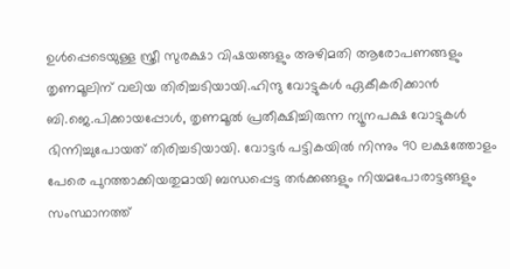ഉൾപ്പെടെയുള്ള സ്ത്രീ സുരക്ഷാ വിഷയങ്ങളും അഴിമതി ആരോപണങ്ങളും തൃണമൂലിന് വലിയ തിരിച്ചടിയായി.ഹിന്ദു വോട്ടുകൾ ഏകീകരിക്കാൻ ബി.ജെ.പിക്കായപ്പോൾ, തൃണമൂൽ പ്രതീക്ഷിച്ചിരുന്ന ന്യൂനപക്ഷ വോട്ടുകൾ ഭിന്നിച്ചുപോയത് തിരിച്ചടിയായി. വോട്ടർ പട്ടികയിൽ നിന്നും 90 ലക്ഷത്തോളം പേരെ പുറത്താക്കിയതുമായി ബന്ധപ്പെട്ട തർക്കങ്ങളും നിയമപോരാട്ടങ്ങളും സംസ്ഥാനത്ത്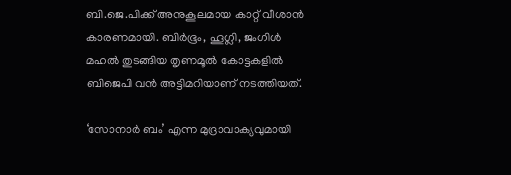ബി.ജെ.പിക്ക് അനുകൂലമായ കാറ്റ് വീശാൻ കാരണമായി. ബിർഭൂം, ഹൂഗ്ലി, ജംഗിൾ മഹൽ തുടങ്ങിയ തൃണമൂൽ കോട്ടകളിൽ ബിജെപി വൻ അട്ടിമറിയാണ് നടത്തിയത്.

‘സോനാർ ബം’ എന്ന മുദ്രാവാക്യവുമായി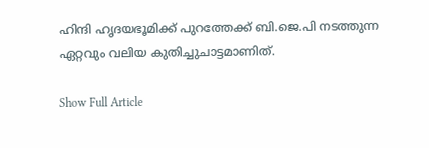ഹിന്ദി ഹൃദയഭൂമിക്ക് പുറത്തേക്ക് ബി.ജെ.പി നടത്തുന്ന ഏറ്റവും വലിയ കുതിച്ചുചാട്ടമാണിത്.

Show Full Article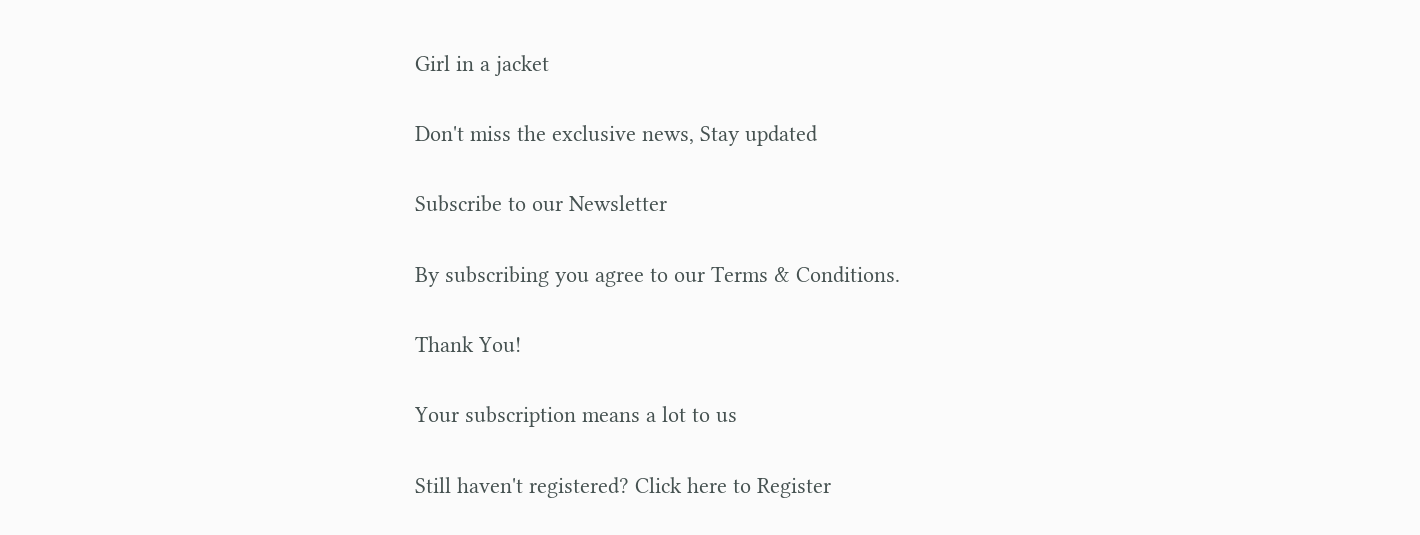Girl in a jacket

Don't miss the exclusive news, Stay updated

Subscribe to our Newsletter

By subscribing you agree to our Terms & Conditions.

Thank You!

Your subscription means a lot to us

Still haven't registered? Click here to Register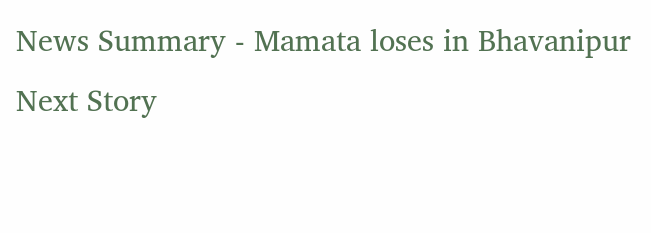News Summary - Mamata loses in Bhavanipur
Next Story